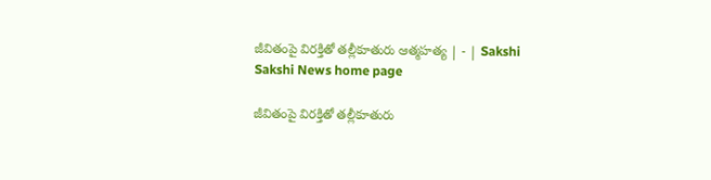జీవితంపై విరక్తితో తల్లీకూతురు ఆత్మహత్య | - | Sakshi
Sakshi News home page

జీవితంపై విరక్తితో తల్లీకూతురు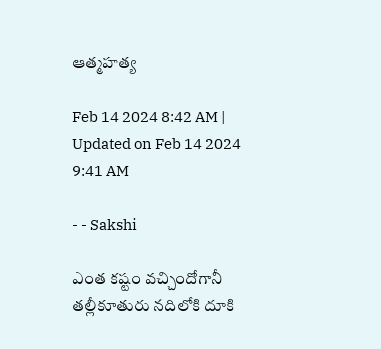ఆత్మహత్య

Feb 14 2024 8:42 AM | Updated on Feb 14 2024 9:41 AM

- - Sakshi

ఎంత కష్టం వచ్చిందోగానీ తల్లీకూతురు నదిలోకి దూకి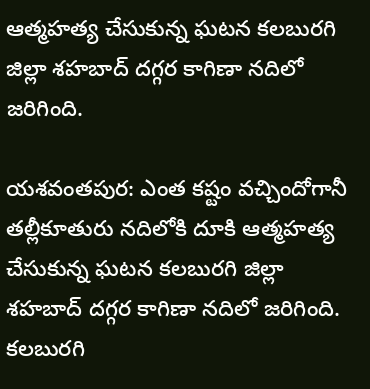ఆత్మహత్య చేసుకున్న ఘటన కలబురగి జిల్లా శహబాద్‌ దగ్గర కాగిణా నదిలో జరిగింది.

యశవంతపుర: ఎంత కష్టం వచ్చిందోగానీ తల్లీకూతురు నదిలోకి దూకి ఆత్మహత్య చేసుకున్న ఘటన కలబురగి జిల్లా శహబాద్‌ దగ్గర కాగిణా నదిలో జరిగింది. కలబురగి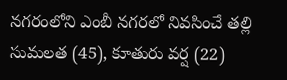నగరంలోని ఎంబీ నగరలో నివసించే తల్లి సుమలత (45), కూతురు వర్ష (22)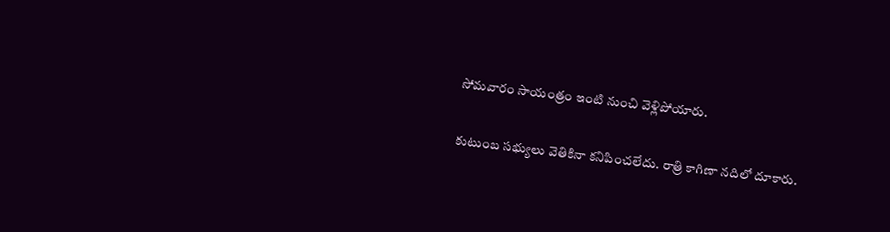సోమవారం సాయంత్రం ఇంటి నుంచి వెళ్లిపోయారు.

కుటుంబ సభ్యులు వెతికినా కనిపించలేదు. రాత్రి కాగిణా నదిలో దూకారు.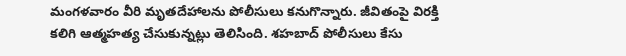మంగళవారం వీరి మృతదేహాలను పోలీసులు కనుగొన్నారు. జీవితంపై విరక్తి కలిగి ఆత్మహత్య చేసుకున్నట్లు తెలిసింది. శహబాద్‌ పోలీసులు కేసు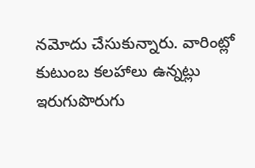నమోదు చేసుకున్నారు. వారింట్లో కుటుంబ కలహాలు ఉన్నట్లు ఇరుగుపొరుగు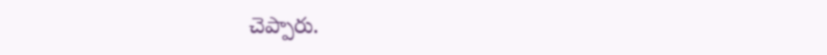చెప్పారు.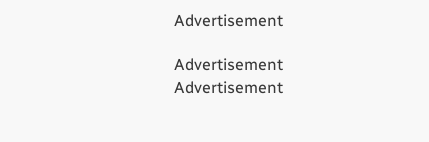Advertisement

Advertisement
Advertisement